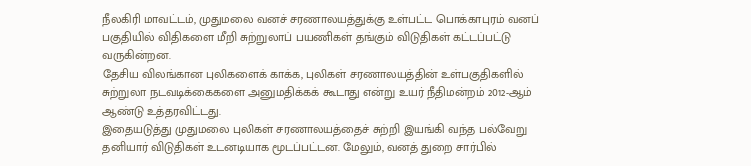நீலகிரி மாவட்டம், முதுமலை வனச் சரணாலயத்துக்கு உள்பட்ட பொக்காபுரம் வனப் பகுதியில் விதிகளை மீறி சுற்றுலாப் பயணிகள் தங்கும் விடுதிகள் கட்டப்பட்டு வருகின்றன.
தேசிய விலங்கான புலிகளைக் காக்க, புலிகள் சரணாலயத்தின் உள்பகுதிகளில் சுற்றுலா நடவடிக்கைகளை அனுமதிக்கக் கூடாது என்று உயர் நீதிமன்றம் 2012-ஆம் ஆண்டு உத்தரவிட்டது.
இதையடுத்து முதுமலை புலிகள் சரணாலயத்தைச் சுற்றி இயங்கி வந்த பல்வேறு தனியார் விடுதிகள் உடனடியாக மூடப்பட்டன. மேலும், வனத் துறை சார்பில்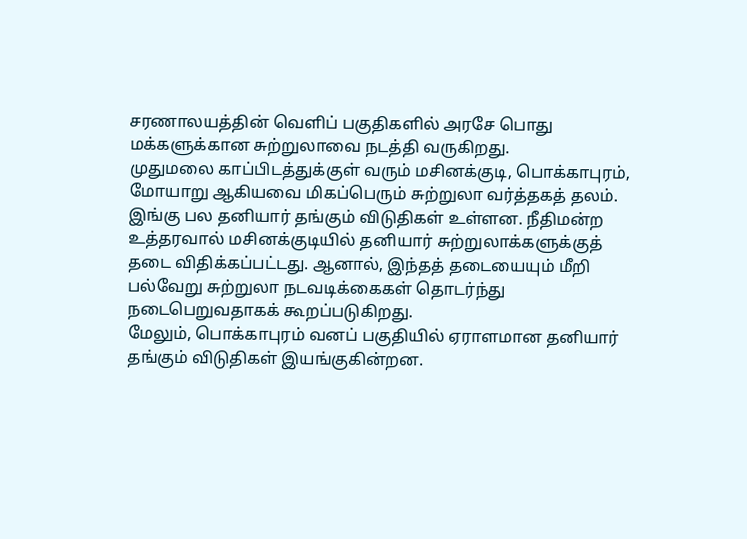சரணாலயத்தின் வெளிப் பகுதிகளில் அரசே பொது மக்களுக்கான சுற்றுலாவை நடத்தி வருகிறது.
முதுமலை காப்பிடத்துக்குள் வரும் மசினக்குடி, பொக்காபுரம், மோயாறு ஆகியவை மிகப்பெரும் சுற்றுலா வர்த்தகத் தலம். இங்கு பல தனியார் தங்கும் விடுதிகள் உள்ளன. நீதிமன்ற உத்தரவால் மசினக்குடியில் தனியார் சுற்றுலாக்களுக்குத் தடை விதிக்கப்பட்டது. ஆனால், இந்தத் தடையையும் மீறி பல்வேறு சுற்றுலா நடவடிக்கைகள் தொடர்ந்து நடைபெறுவதாகக் கூறப்படுகிறது.
மேலும், பொக்காபுரம் வனப் பகுதியில் ஏராளமான தனியார் தங்கும் விடுதிகள் இயங்குகின்றன.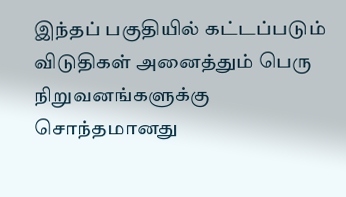இந்தப் பகுதியில் கட்டப்படும் விடுதிகள் அனைத்தும் பெரு நிறுவனங்களுக்கு சொந்தமானது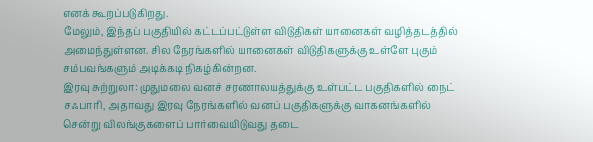எனக் கூறப்படுகிறது.
மேலும், இந்தப் பகுதியில் கட்டப்பட்டுள்ள விடுதிகள் யானைகள் வழித்தடத்தில் அமைந்துள்ளன. சில நேரங்களில் யானைகள் விடுதிகளுக்கு உள்ளே புகும் சம்பவங்களும் அடிக்கடி நிகழ்கின்றன.
இரவு சுற்றுலா: முதுமலை வனச் சரணாலயத்துக்கு உள்பட்ட பகுதிகளில் நைட் சஃபாரி, அதாவது இரவு நேரங்களில் வனப் பகுதிகளுக்கு வாகனங்களில் சென்று விலங்குகளைப் பார்வையிடுவது தடை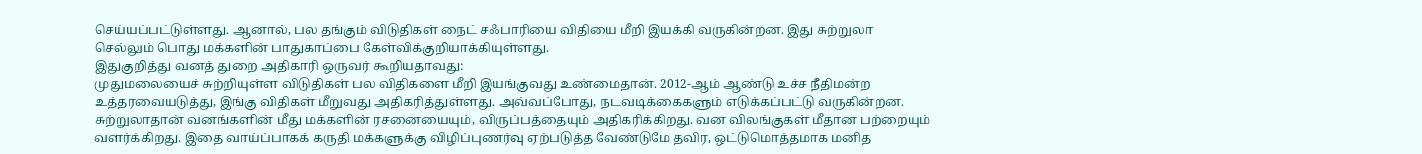செய்யப்பட்டுள்ளது. ஆனால், பல தங்கும் விடுதிகள் நைட் சஃபாரியை விதியை மீறி இயக்கி வருகின்றன. இது சுற்றுலா செல்லும் பொது மக்களின் பாதுகாப்பை கேள்விக்குறியாக்கியுள்ளது.
இதுகுறித்து வனத் துறை அதிகாரி ஒருவர் கூறியதாவது:
முதுமலையைச் சுற்றியுள்ள விடுதிகள் பல விதிகளை மீறி இயங்குவது உண்மைதான். 2012-ஆம் ஆண்டு உச்ச நீதிமன்ற உத்தரவையடுத்து, இங்கு விதிகள் மீறுவது அதிகரித்துள்ளது. அவ்வப்போது, நடவடிக்கைகளும் எடுக்கப்பட்டு வருகின்றன. சுற்றுலாதான் வனங்களின் மீது மக்களின் ரசனையையும், விருப்பத்தையும் அதிகரிக்கிறது. வன விலங்குகள் மீதான பற்றையும் வளர்க்கிறது. இதை வாய்ப்பாகக் கருதி மக்களுக்கு விழிப்புணர்வு ஏற்படுத்த வேண்டுமே தவிர, ஒட்டுமொத்தமாக மனித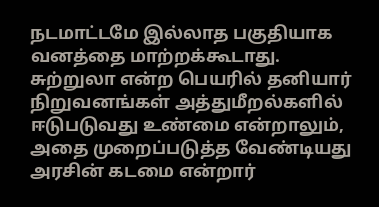நடமாட்டமே இல்லாத பகுதியாக வனத்தை மாற்றக்கூடாது.
சுற்றுலா என்ற பெயரில் தனியார் நிறுவனங்கள் அத்துமீறல்களில் ஈடுபடுவது உண்மை என்றாலும், அதை முறைப்படுத்த வேண்டியது அரசின் கடமை என்றார்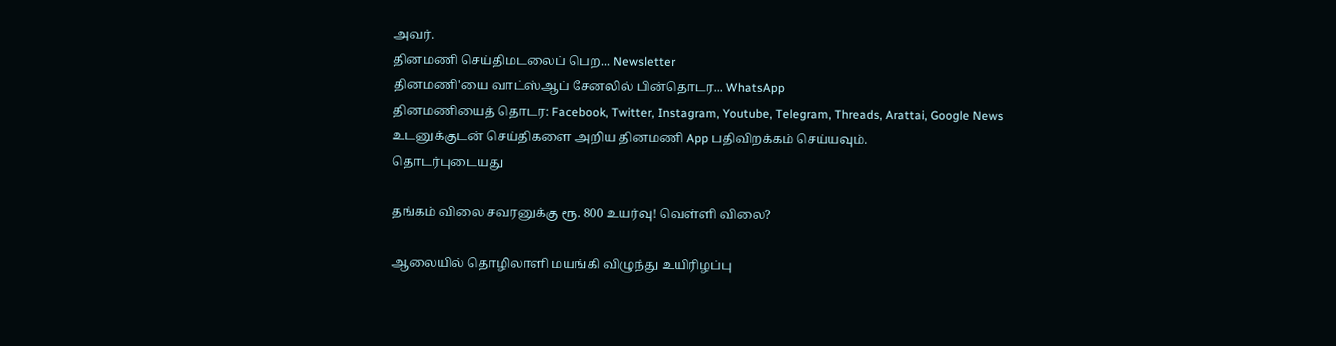அவர்.
தினமணி செய்திமடலைப் பெற... Newsletter
தினமணி'யை வாட்ஸ்ஆப் சேனலில் பின்தொடர... WhatsApp
தினமணியைத் தொடர: Facebook, Twitter, Instagram, Youtube, Telegram, Threads, Arattai, Google News
உடனுக்குடன் செய்திகளை அறிய தினமணி App பதிவிறக்கம் செய்யவும்.
தொடர்புடையது

தங்கம் விலை சவரனுக்கு ரூ. 800 உயர்வு! வெள்ளி விலை?

ஆலையில் தொழிலாளி மயங்கி விழுந்து உயிரிழப்பு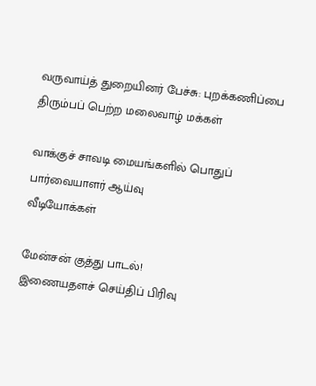வருவாய்த் துறையினர் பேச்சு: புறக்கணிப்பை திரும்பப் பெற்ற மலைவாழ் மக்கள்

வாக்குச் சாவடி மையங்களில் பொதுப் பார்வையாளர் ஆய்வு
வீடியோக்கள்

மேன்சன் குத்து பாடல்!
இணையதளச் செய்திப் பிரிவு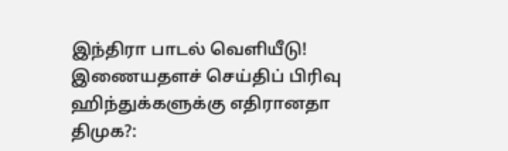இந்திரா பாடல் வெளியீடு!
இணையதளச் செய்திப் பிரிவு
ஹிந்துக்களுக்கு எதிரானதா திமுக?: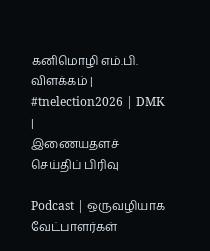கனிமொழி எம்.பி. விளக்கம் | #tnelection2026 | DMK |
இணையதளச் செய்திப் பிரிவு

Podcast | ஒருவழியாக வேட்பாளர்கள்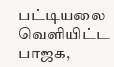பட்டியலை வெளியிட்ட பாஜக,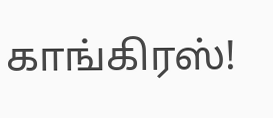காங்கிரஸ்!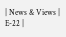| News & Views | E-22 |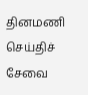தினமணி செய்திச் சேவை